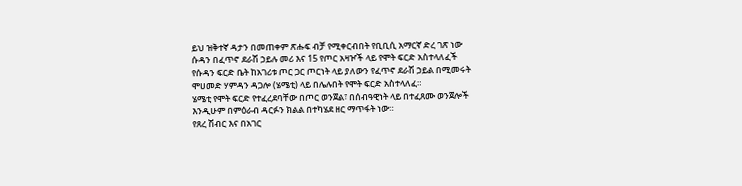ይህ ዝቅተኛ ዳታን በመጠቀም ጽሑፍ ብቻ የሚቀርብበት የቢቢሲ አማርኛ ድረ ገጽ ነው
ሱዳን በፈጥኖ ደራሽ ኃይሉ መሪ እና 15 የጦር አዛዦች ላይ የሞት ፍርድ አስተላለፈች
የሱዳን ፍርድ ቤት ከአገሪቱ ጦር ጋር ጦርነት ላይ ያለውን የፈጥኖ ደራሽ ኃይል በሚመሩት ሞሀመድ ሃምዳን ዳጋሎ (ሄሜቲ) ላይ በሌሉበት የሞት ፍርድ አስተላለፈ።
ሄሜቲ የሞት ፍርድ የተፈረደባቸው በጦር ወንጀል፣ በሰብዓዊነት ላይ በተፈጸሙ ወንጀሎች እንዲሁም በምዕራብ ዳርፉን ክልል በተካሄደ ዘር ማጥፋት ነው።
የጸረ ሽብር እና በአገር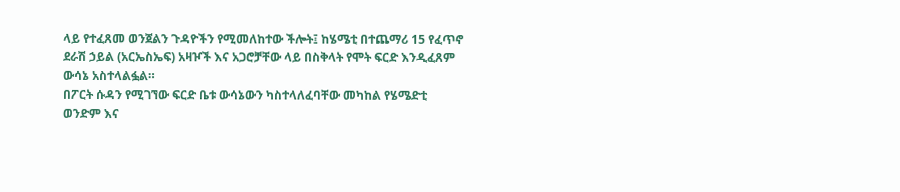ላይ የተፈጸመ ወንጀልን ጉዳዮችን የሚመለከተው ችሎት፤ ከሄሜቲ በተጨማሪ 15 የፈጥኖ ደራሽ ኃይል (አርኤስኤፍ) አዛዦች እና አጋሮቻቸው ላይ በስቅላት የሞት ፍርድ እንዲፈጸም ውሳኔ አስተላልፏል።
በፖርት ሱዳን የሚገኘው ፍርድ ቤቱ ውሳኔውን ካስተላለፈባቸው መካከል የሄሜድቲ ወንድም እና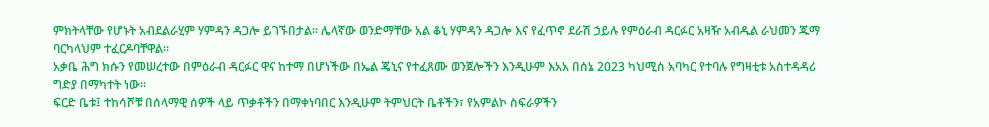ምክትላቸው የሆኑት አብደልራሂም ሃምዳን ዳጋሎ ይገኙበታል። ሌላኛው ወንድማቸው አል ቆኒ ሃምዳን ዳጋሎ እና የፈጥኖ ደራሽ ኃይሉ የምዕራብ ዳርፉር አዛዥ አብዱል ራህመን ጁማ ባርካላህም ተፈርዶባቸዋል።
አቃቤ ሕግ ክሱን የመሠረተው በምዕራብ ዳርፉር ዋና ከተማ በሆነችው በኤል ጄኒና የተፈጸሙ ወንጀሎችን እንዲሁም እአአ በሰኔ 2023 ካህሚስ አባካር የተባሉ የግዛቲቱ አስተዳዳሪ ግድያ በማካተት ነው።
ፍርድ ቤቱ፤ ተከሳሾቹ በሰላማዊ ሰዎች ላይ ጥቃቶችን በማቀነባበር እንዲሁም ትምህርት ቤቶችን፣ የአምልኮ ስፍራዎችን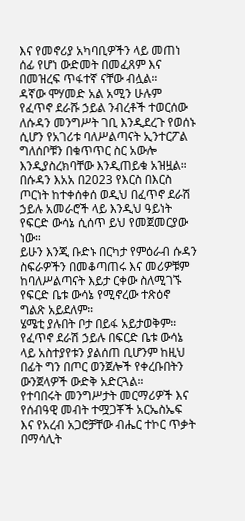እና የመኖሪያ አካባቢዎችን ላይ መጠነ ሰፊ የሆነ ውድመት በመፈጸም እና በመዝረፍ ጥፋተኛ ናቸው ብሏል።
ዳኛው ሞሃመድ አል አሚን ሁሉም የፈጥኖ ደራሹ ኃይል ንብረቶች ተወርሰው ለሱዳን መንግሥት ገቢ እንዲደረጉ የወሰኑ ሲሆን የአገሪቱ ባለሥልጣናት ኢንተርፖል ግለሰቦቹን በቁጥጥር ስር አውሎ እንዲያስረክባቸው እንዲጠይቁ አዝዟል።
በሱዳን እአአ በ2023 የእርስ በእርስ ጦርነት ከተቀሰቀሰ ወዲህ በፈጥኖ ደራሽ ኃይሉ አመራሮች ላይ እንዲህ ዓይነት የፍርድ ውሳኔ ሲሰጥ ይህ የመጀመርያው ነው።
ይሁን እንጂ ቡድኑ በርካታ የምዕራብ ሱዳን ስፍራዎችን በመቆጣጠሩ እና መሪዎቹም ከባለሥልጣናት እይታ ርቀው ስለሚገኙ የፍርድ ቤቱ ውሳኔ የሚኖረው ተጽዕኖ ግልጽ አይደለም።
ሄሜቲ ያሉበት ቦታ በይፋ አይታወቅም።
የፈጥኖ ደራሽ ኃይሉ በፍርድ ቤቱ ውሳኔ ላይ አስተያየቱን ያልሰጠ ቢሆንም ከዚህ በፊት ግን በጦር ወንጀሎች የቀረቡበትን ውንጀላዎች ውድቅ አድርጓል።
የተባበሩት መንግሥታት መርማሪዎች እና የሰብዓዊ መብት ተሟጋቾች አርኤስኤፍ እና የአረብ አጋሮቻቸው ብሔር ተኮር ጥቃት በማሳሊት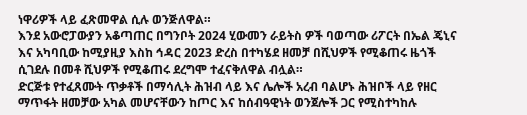ነዋሪዎች ላይ ፈጽመዋል ሲሉ ወንጅለዋል።
እንደ አውሮፓውያን አቆጣጠር በግንቦት 2024 ሂውመን ራይትስ ዎች ባወጣው ሪፖርት በኤል ጄኒና እና አካባቢው ከሚያዚያ እስከ ኅዳር 2023 ድረስ በተካሄደ ዘመቻ በሺህዎች የሚቆጠሩ ዜጎች ሲገደሉ በመቶ ሺህዎች የሚቆጠሩ ደረግሞ ተፈናቅለዋል ብሏል።
ድርጅቱ የተፈጸሙት ጥቃቶች በማሳሊት ሕዝብ ላይ እና ሌሎች አረብ ባልሆኑ ሕዝቦች ላይ የዘር ማጥፋት ዘመቻው አካል መሆናቸውን ከጦር እና ከሰብዓዊነት ወንጀሎች ጋር የሚስተካከሉ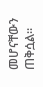መሆናቸውን ጠቅሷል።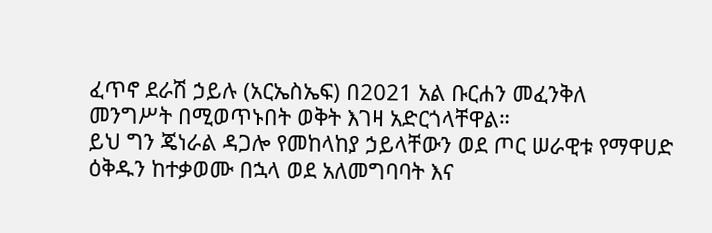ፈጥኖ ደራሽ ኃይሉ (አርኤስኤፍ) በ2021 አል ቡርሐን መፈንቅለ መንግሥት በሚወጥኑበት ወቅት እገዛ አድርጎላቸዋል።
ይህ ግን ጄነራል ዳጋሎ የመከላከያ ኃይላቸውን ወደ ጦር ሠራዊቱ የማዋሀድ ዕቅዱን ከተቃወሙ በኋላ ወደ አለመግባባት እና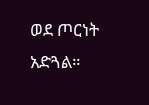ወደ ጦርነት አድጓል።